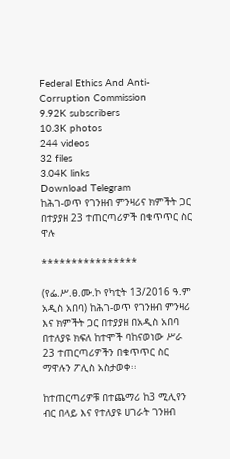Federal Ethics And Anti- Corruption Commission
9.92K subscribers
10.3K photos
244 videos
32 files
3.04K links
Download Telegram
ከሕገ-ወጥ የገንዘብ ምንዛሪና ክምችት ጋር በተያያዘ 23 ተጠርጣሪዎች በቁጥጥር ስር ዋሉ

****************

(የፌ.ሥ.ፀ.ሙ.ኮ የካቲት 13/2016 ዓ.ም አዲስ አበባ) ከሕገ-ወጥ የገንዘብ ምንዛሪ እና ክምችት ጋር በተያያዘ በአዲስ አበባ በተለያዩ ክፍለ ከተሞች ባከናወነው ሥራ 23 ተጠርጣሪዎችን በቁጥጥር ስር ማዋሉን ፖሊስ አስታወቀ፡፡

ከተጠርጣሪዎቹ በተጨማሪ ከ3 ሚሊየን ብር በላይ እና የተለያዩ ሀገራት ገንዘብ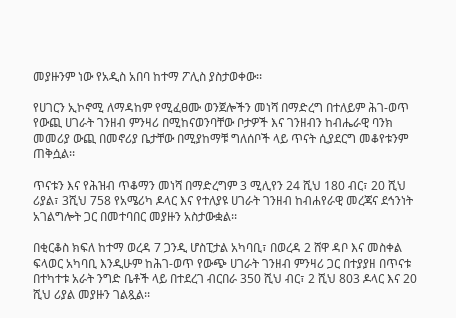መያዙንም ነው የአዲስ አበባ ከተማ ፖሊስ ያስታወቀው፡፡

የሀገርን ኢኮኖሚ ለማዳከም የሚፈፀሙ ወንጀሎችን መነሻ በማድረግ በተለይም ሕገ-ወጥ የውጪ ሀገራት ገንዘብ ምንዛሪ በሚከናወንባቸው ቦታዎች እና ገንዘብን ከብሔራዊ ባንክ መመሪያ ውጪ በመኖሪያ ቤታቸው በሚያከማቹ ግለሰቦች ላይ ጥናት ሲያደርግ መቆየቱንም ጠቅሷል፡፡

ጥናቱን እና የሕዝብ ጥቆማን መነሻ በማድረግም 3 ሚሊየን 24 ሺህ 180 ብር፣ 20 ሺህ ሪያል፣ 3ሺህ 758 የአሜሪካ ዶላር እና የተለያዩ ሀገራት ገንዘብ ከብሐየራዊ መረጃና ደኅንነት አገልግሎት ጋር በመተባበር መያዙን አስታውቋል፡፡

በቂርቆስ ክፍለ ከተማ ወረዳ 7 ጋንዲ ሆስፒታል አካባቢ፣ በወረዳ 2 ሸዋ ዳቦ እና መስቀል ፍላወር አካባቢ እንዲሁም ከሕገ-ወጥ የውጭ ሀገራት ገንዘብ ምንዛሪ ጋር በተያያዘ በጥናቱ በተካተቱ አራት ንግድ ቤቶች ላይ በተደረገ ብርበራ 350 ሺህ ብር፣ 2 ሺህ 803 ዶላር እና 20 ሺህ ሪያል መያዙን ገልጿል፡፡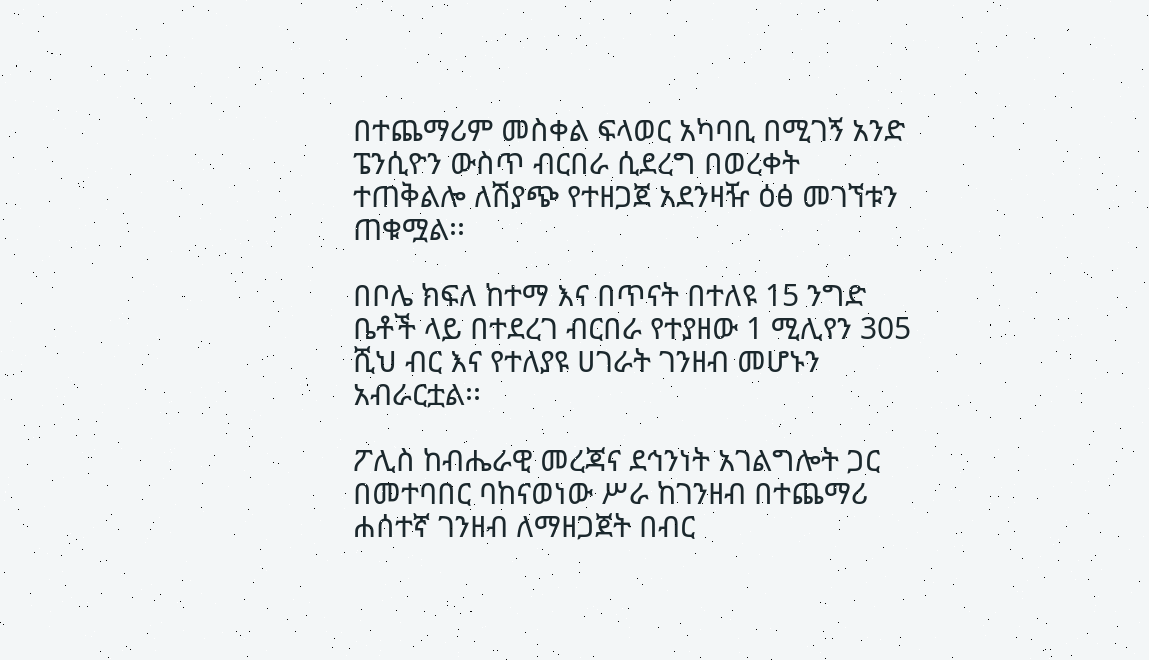በተጨማሪም መስቀል ፍላወር አካባቢ በሚገኝ አንድ ፔንሲዮን ውስጥ ብርበራ ሲደረግ በወረቀት ተጠቅልሎ ለሽያጭ የተዘጋጀ አደንዛዥ ዕፅ መገኘቱን ጠቁሟል፡፡

በቦሌ ክፍለ ከተማ እና በጥናት በተለዩ 15 ንግድ ቤቶች ላይ በተደረገ ብርበራ የተያዘው 1 ሚሊየን 305 ሺህ ብር እና የተለያዩ ሀገራት ገንዘብ መሆኑን አብራርቷል፡፡

ፖሊስ ከብሔራዊ መረጃና ደኅንነት አገልግሎት ጋር በመተባበር ባከናወነው ሥራ ከገንዘብ በተጨማሪ ሐሰተኛ ገንዘብ ለማዘጋጀት በብር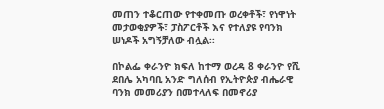መጠን ተቆርጠው የተቀመጡ ወረቀቶች፣ የነዋነት መታወቂያዎች፣ ፓስፖርቶች እና የተለያዩ የባንክ ሠነዶች አግኝቻለው ብሏል፡፡

በኮልፌ ቀራንዮ ክፍለ ከተማ ወረዳ 8 ቀራንዮ የሺ ደበሌ አካባቢ አንድ ግለሰብ የኢትዮጵያ ብሔራዊ ባንክ መመሪያን በመተላለፍ በመኖሪያ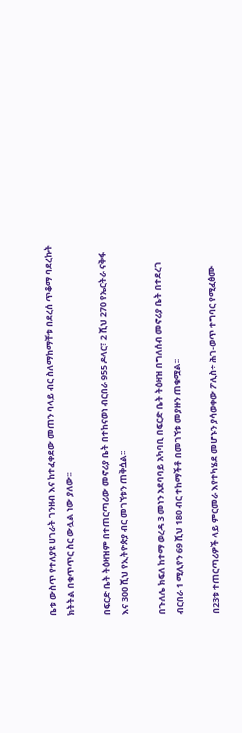ቤቱ ውስጥ የተለያዩ ሀገራት ገንዘብ እና ከተፈቀደው መጠን ባላይ ብር ስለማከማቸቱ በደረሰ ጥቆማ ባደረኩት ክትትል በቁጥጥር ስር ውሏል ነው ያለው፡፡

በፍርድ ቤት ትዕዛዝም በተጠርጣሪው መኖሪያ ቤት በተከናወነ ብርበራ 955 ዶላር፣ 2 ሺህ 270 የኤርትራ ናቅፋ እና 300 ሺህ የኢትዮጵያ ብር መገኘቱን ጠቅሷል፡፡

በጉለሌ ክፍለ ከተማ ወረዳ 3 መነን አደባባይ አካባቢ በፍርድ ቤት ትዕዛዝ በግለሰብ መኖሪያ ቤት በተደረገ ብርበራ 1 ሚሊየን 69 ሺህ 180 ብር ተከማችቶ በመገኘቱ መያዙን ጠቁሟል፡፡

በ23ቱ ተጠርጣሪዎች ላይ ምርመራ እየተካሄደ መሆኑን ያሳወቀው ፖሊስ÷ ሕገ-ወጥ ተግባር የሚፈፅሙ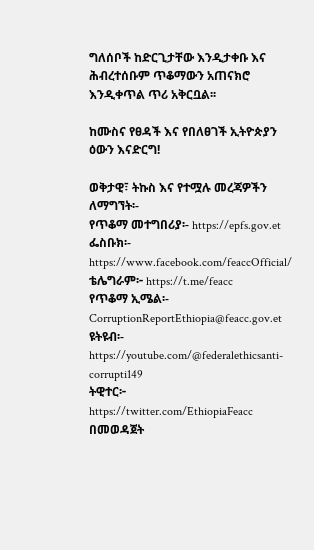ግለሰቦች ከድርጊታቸው እንዲታቀቡ እና ሕብረተሰቡም ጥቆማውን አጠናክሮ እንዲቀጥል ጥሪ አቅርቧል፡፡

ከሙስና የፀዳች እና የበለፀገች ኢትዮጵያን ዕውን እናድርግ!

ወቅታዊ፣ ትኩስ እና የተሟሉ መረጃዎችን ለማግኘት፡-
የጥቆማ መተግበሪያ፡- https://epfs.gov.et
ፌስቡክ፡- https://www.facebook.com/feaccOfficial/
ቴሌግራም፦ https://t.me/feacc
የጥቆማ ኢሜል፡- CorruptionReportEthiopia@feacc.gov.et
ዩትዩብ፡- https://youtube.com/@federalethicsanti-corrupti149
ትዊተር፦ https://twitter.com/EthiopiaFeacc በመወዳጀት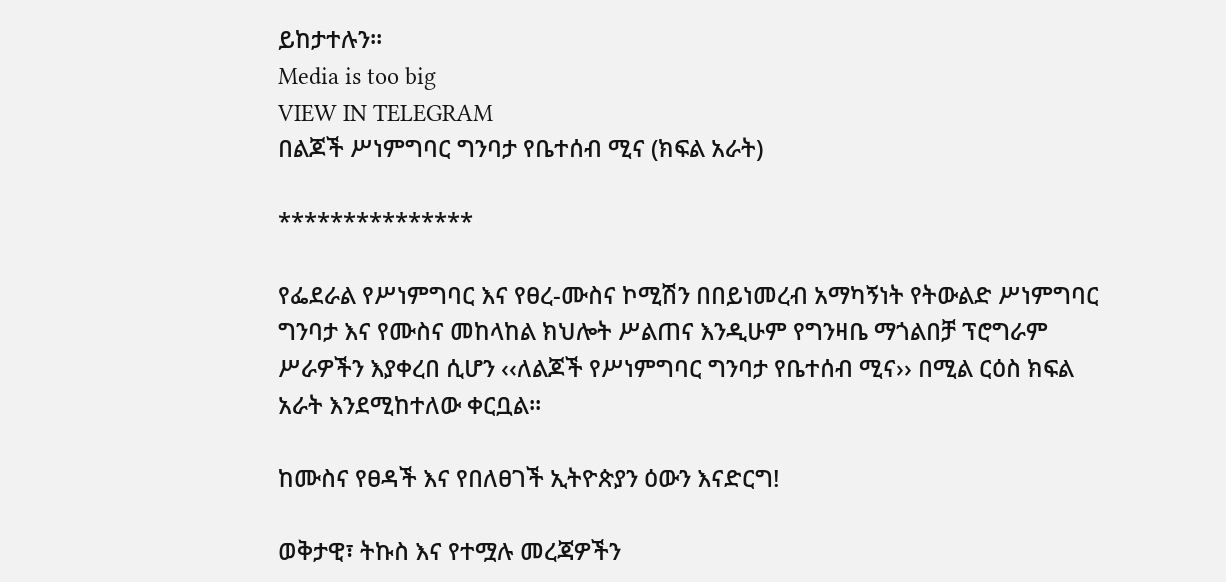ይከታተሉን፡፡
Media is too big
VIEW IN TELEGRAM
በልጆች ሥነምግባር ግንባታ የቤተሰብ ሚና (ክፍል አራት)

***************

የፌደራል የሥነምግባር እና የፀረ-ሙስና ኮሚሽን በበይነመረብ አማካኝነት የትውልድ ሥነምግባር ግንባታ እና የሙስና መከላከል ክህሎት ሥልጠና እንዲሁም የግንዛቤ ማጎልበቻ ፕሮግራም ሥራዎችን እያቀረበ ሲሆን ‹‹ለልጆች የሥነምግባር ግንባታ የቤተሰብ ሚና›› በሚል ርዕስ ክፍል አራት እንደሚከተለው ቀርቧል፡፡

ከሙስና የፀዳች እና የበለፀገች ኢትዮጵያን ዕውን እናድርግ!

ወቅታዊ፣ ትኩስ እና የተሟሉ መረጃዎችን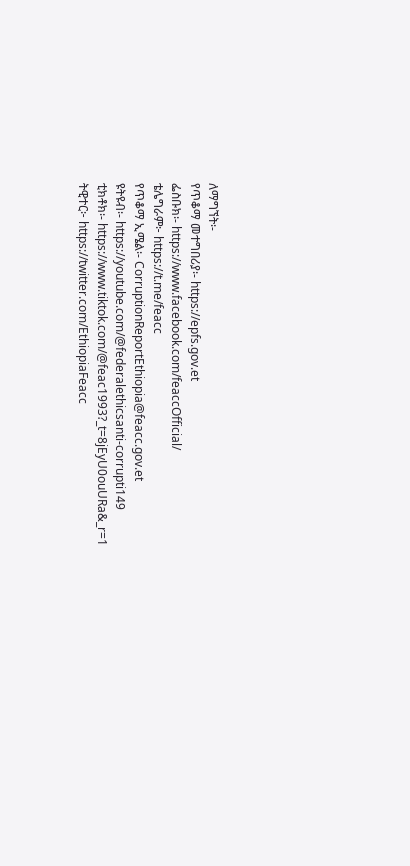ለማግኘት፡-
የጥቆማ መተግበሪያ፡- https://epfs.gov.et
ፌስቡክ፡- https://www.facebook.com/feaccOfficial/
ቴሌግራም፦ https://t.me/feacc
የጥቆማ ኢሜል፡- CorruptionReportEthiopia@feacc.gov.et
ዩትዩብ፡- https://youtube.com/@federalethicsanti-corrupti149
ቲክቶክ፡- https://www.tiktok.com/@feac1993?_t=8jEyU0ouURa&_r=1
ትዊተር፦ https://twitter.com/EthiopiaFeacc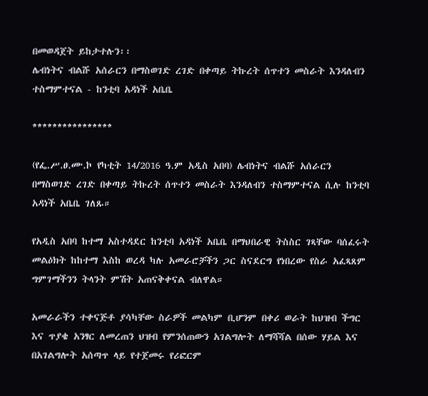በመወዳጀት ይከታተሉን፡፡
ሌብነትና ብልሹ አሰራርን በማስወገድ ረገድ በቀጣይ ትኩረት ሰጥተን መስራት እንዳለብን ተስማምተናል - ከንቲባ አዳነች አቤቤ

****************

(የፌ.ሥ.ፀ.ሙ.ኮ የካቲት 14/2016 ዓ.ም አዲስ አበባ) ሌብነትና ብልሹ አሰራርን በማስወገድ ረገድ በቀጣይ ትኩረት ሰጥተን መስራት እንዳለብን ተስማምተናል ሲሉ ከንቲባ አዳነች አቤቤ ገለጹ።

የአዲስ አበባ ከተማ አስተዳደር ከንቲባ አዳነች አቤቤ በማህበራዊ ትስስር ገጻቸው ባሰፈሩት መልዕክት ከከተማ እስከ ወረዳ ካሉ አመራሮቻችን ጋር ስናደርግ የነበረው የስራ አፈጻጸም ግምገማችንን ትላንት ምሽት አጠናቅቀናል ብለዋል።

አመራራችን ተቀናጅቶ ያሳካቸው ስራዎች መልካም ቢሆንም በቀሪ ወራት ከህዝብ ችግር እና ጥያቄ አንፃር ለመረጠን ህዝብ የምንሰጠውን አገልግሎት ለማሻሻል በሰው ሃይል እና በአገልግሎት አሰጣጥ ላይ የተጀመሩ የሪፎርም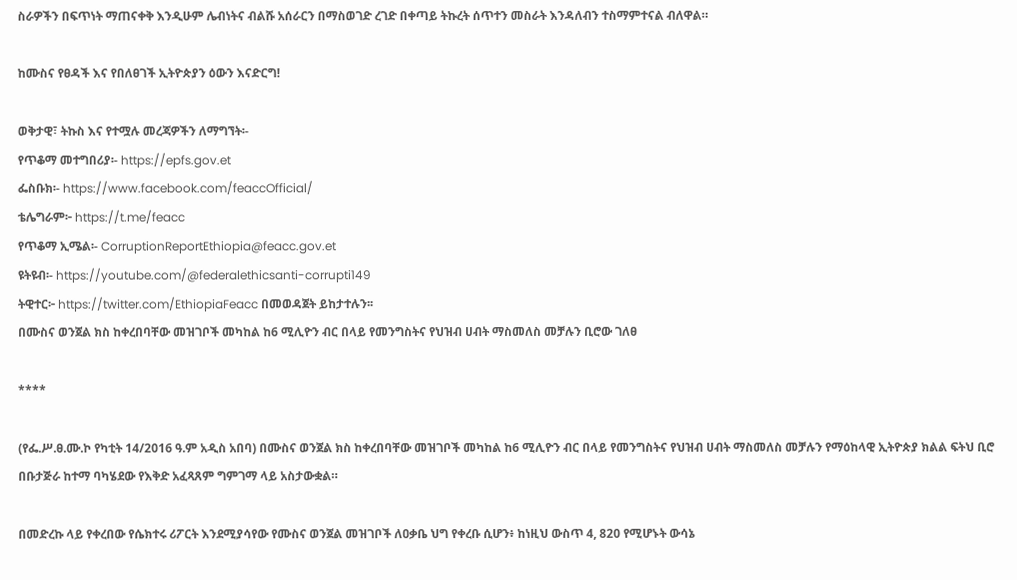ስራዎችን በፍጥነት ማጠናቀቅ እንዲሁም ሌብነትና ብልሹ አሰራርን በማስወገድ ረገድ በቀጣይ ትኩረት ሰጥተን መስራት እንዳለብን ተስማምተናል ብለዋል።

ከሙስና የፀዳች እና የበለፀገች ኢትዮጵያን ዕውን እናድርግ!

ወቅታዊ፣ ትኩስ እና የተሟሉ መረጃዎችን ለማግኘት፡-
የጥቆማ መተግበሪያ፡- https://epfs.gov.et
ፌስቡክ፡- https://www.facebook.com/feaccOfficial/
ቴሌግራም፦ https://t.me/feacc
የጥቆማ ኢሜል፡- CorruptionReportEthiopia@feacc.gov.et
ዩትዩብ፡- https://youtube.com/@federalethicsanti-corrupti149
ትዊተር፦ https://twitter.com/EthiopiaFeacc በመወዳጀት ይከታተሉን፡፡
በሙስና ወንጀል ክስ ከቀረበባቸው መዝገቦች መካከል ከ6 ሚሊዮን ብር በላይ የመንግስትና የህዝብ ሀብት ማስመለስ መቻሉን ቢሮው ገለፀ

****

(የፌ.ሥ.ፀ.ሙ.ኮ የካቲት 14/2016 ዓ.ም አዲስ አበባ) በሙስና ወንጀል ክስ ከቀረበባቸው መዝገቦች መካከል ከ6 ሚሊዮን ብር በላይ የመንግስትና የህዝብ ሀብት ማስመለስ መቻሉን የማዕከላዊ ኢትዮጵያ ክልል ፍትህ ቢሮ በቡታጅራ ከተማ ባካሄደው የእቅድ አፈጻጸም ግምገማ ላይ አስታውቋል።

በመድረኩ ላይ የቀረበው የሴክተሩ ሪፖርት እንደሚያሳየው የሙስና ወንጀል መዝገቦች ለዐቃቤ ህግ የቀረቡ ሲሆን፥ ከነዚህ ውስጥ 4, 820 የሚሆኑት ውሳኔ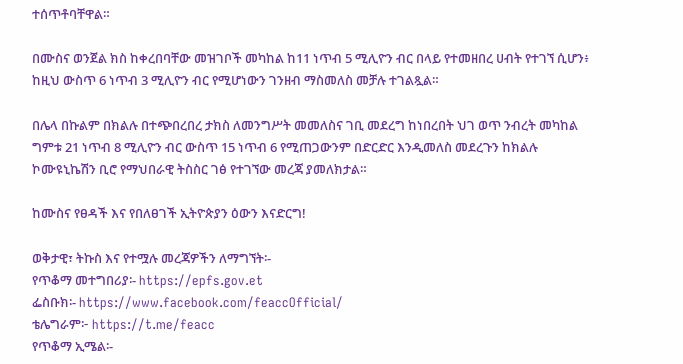ተሰጥቶባቸዋል።

በሙስና ወንጀል ክስ ከቀረበባቸው መዝገቦች መካከል ከ11 ነጥብ 5 ሚሊዮን ብር በላይ የተመዘበረ ሀብት የተገኘ ሲሆን፥ ከዚህ ውስጥ 6 ነጥብ 3 ሚሊዮን ብር የሚሆነውን ገንዘብ ማስመለስ መቻሉ ተገልጿል።

በሌላ በኩልም በክልሉ በተጭበረበረ ታክስ ለመንግሥት መመለስና ገቢ መደረግ ከነበረበት ህገ ወጥ ንብረት መካከል ግምቱ 21 ነጥብ 8 ሚሊዮን ብር ውስጥ 15 ነጥብ 6 የሚጠጋውንም በድርድር እንዲመለስ መደረጉን ከክልሉ ኮሙዩኒኬሽን ቢሮ የማህበራዊ ትስስር ገፅ የተገኘው መረጃ ያመለክታል።

ከሙስና የፀዳች እና የበለፀገች ኢትዮጵያን ዕውን እናድርግ!

ወቅታዊ፣ ትኩስ እና የተሟሉ መረጃዎችን ለማግኘት፡-
የጥቆማ መተግበሪያ፡- https://epfs.gov.et
ፌስቡክ፡- https://www.facebook.com/feaccOfficial/
ቴሌግራም፦ https://t.me/feacc
የጥቆማ ኢሜል፡-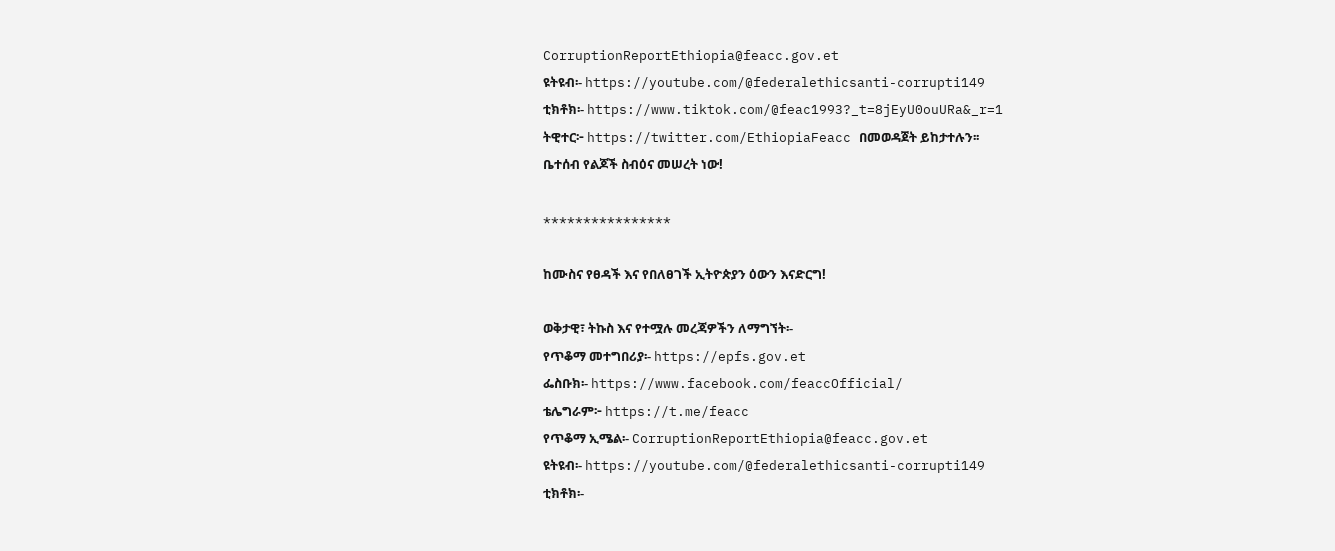CorruptionReportEthiopia@feacc.gov.et
ዩትዩብ፡- https://youtube.com/@federalethicsanti-corrupti149
ቲክቶክ፡- https://www.tiktok.com/@feac1993?_t=8jEyU0ouURa&_r=1
ትዊተር፦ https://twitter.com/EthiopiaFeacc በመወዳጀት ይከታተሉን፡፡
ቤተሰብ የልጆች ስብዕና መሠረት ነው!

****************

ከሙስና የፀዳች እና የበለፀገች ኢትዮጵያን ዕውን እናድርግ!

ወቅታዊ፣ ትኩስ እና የተሟሉ መረጃዎችን ለማግኘት፡-
የጥቆማ መተግበሪያ፡- https://epfs.gov.et
ፌስቡክ፡- https://www.facebook.com/feaccOfficial/
ቴሌግራም፦ https://t.me/feacc
የጥቆማ ኢሜል፡- CorruptionReportEthiopia@feacc.gov.et
ዩትዩብ፡- https://youtube.com/@federalethicsanti-corrupti149
ቲክቶክ፡-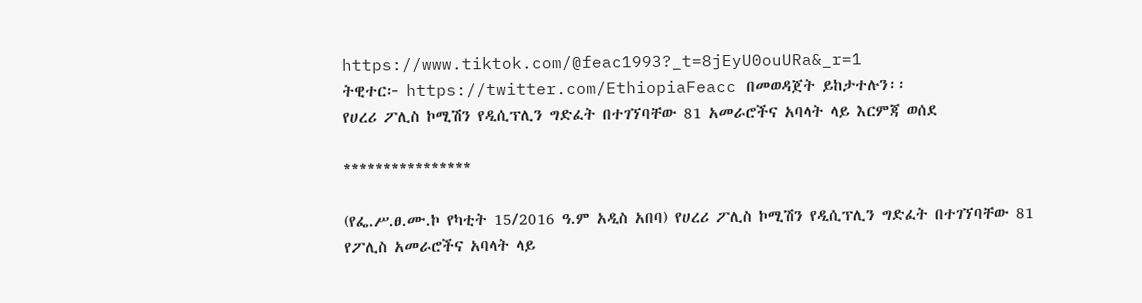https://www.tiktok.com/@feac1993?_t=8jEyU0ouURa&_r=1
ትዊተር፦ https://twitter.com/EthiopiaFeacc በመወዳጀት ይከታተሉን፡፡
የሀረሪ ፖሊስ ኮሚሽን የዲሲፕሊን ግድፈት በተገኘባቸው 81 አመራሮችና አባላት ላይ እርምጃ ወሰደ

****************

(የፌ.ሥ.ፀ.ሙ.ኮ የካቲት 15/2016 ዓ.ም አዲስ አበባ) የሀረሪ ፖሊስ ኮሚሽን የዲሲፕሊን ግድፈት በተገኘባቸው 81 የፖሊስ አመራሮችና አባላት ላይ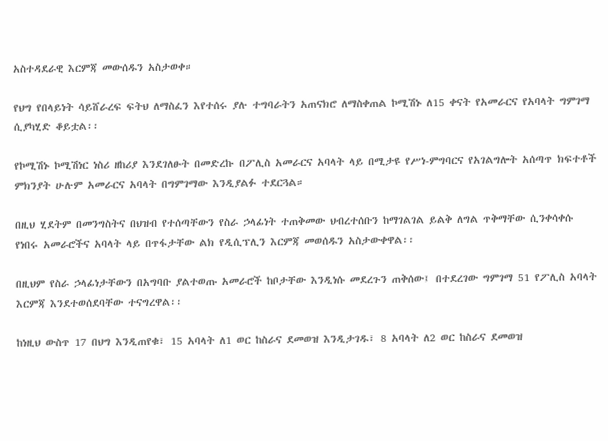አስተዳደራዊ እርምጃ መውሰዱን አስታወቀ።

የህግ የበላይነት ሳይሸራረፍ ፍትህ ለማስፈን እየተሰሩ ያሉ ተግባራትን አጠናክሮ ለማስቀጠል ኮሚሽኑ ለ15 ቀናት የአመራርና የአባላት ግምገማ ሲያካሂድ ቆይቷል፡፡

የኮሚሽኑ ኮሚሽነር ነስሪ ዘከሪያ እንደገለፁት በመድረኩ በፖሊስ አመራርና አባላት ላይ በሚታዩ የሥነ-ምግባርና የአገልግሎት አሰጣጥ ክፍተቶች ምክንያት ሁሉም አመራርና አባላት በግምገማው እንዲያልፉ ተደርጓል።

በዚህ ሂደትም በመንግስትና በህዝብ የተሰጣቸውን የስራ ኃላፊነት ተጠቅመው ህብረተሰቡን ከማገልገል ይልቅ ለግል ጥቅማቸው ሲንቀሳቀሱ የነበሩ አመራሮችና አባላት ላይ በጥፋታቸው ልክ የዲሲፕሊን እርምጃ መወሰዱን አስታውቀዋል፡፡

በዚህም የስራ ኃላፊነታቸውን በአግባቡ ያልተወጡ አመራሮች ከቦታቸው እንዲነሱ መደረጉን ጠቅሰው፤ በተደረገው ግምገማ 51 የፖሊስ አባላት እርምጃ እንደተወሰደባቸው ተናግረዋል፡፡

ከነዚህ ውስጥ 17 በህግ እንዲጠየቁ፣ 15 አባላት ለ1 ወር ከስራና ደመወዝ እንዲታገዱ፣ 8 አባላት ለ2 ወር ከስራና ደመወዝ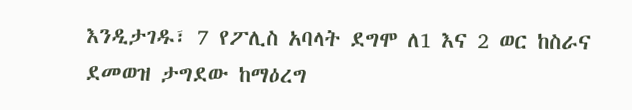እንዲታገዱ፣ 7 የፖሊስ አባላት ደግሞ ለ1 እና 2 ወር ከስራና ደመወዝ ታግደው ከማዕረግ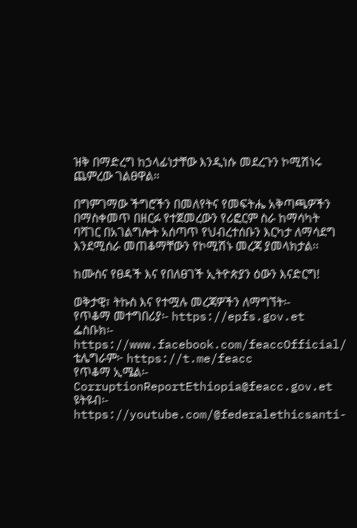ዝቅ በማድረግ ከኃላፊነታቸው እንዲነሱ መደረጉን ኮሚሽነሩ ጨምረው ገልፀዋል።

በግምገማው ችግሮችን በመለየትና የመፍትሔ አቅጣጫዎችን በማስቀመጥ በዘርፉ የተጀመረውን የሪፎርም ስራ ከማሳካት ባሻገር በአገልግሎት አሰጣጥ የህብረተሰቡን እርካታ ለማሳደግ እንደሚሰራ መጠቆማቸውን የኮሚሽኑ መረጃ ያመላክታል፡፡

ከሙስና የፀዳች እና የበለፀገች ኢትዮጵያን ዕውን እናድርግ!

ወቅታዊ፣ ትኩስ እና የተሟሉ መረጃዎችን ለማግኘት፡-
የጥቆማ መተግበሪያ፡- https://epfs.gov.et
ፌስቡክ፡- https://www.facebook.com/feaccOfficial/
ቴሌግራም፦ https://t.me/feacc
የጥቆማ ኢሜል፡- CorruptionReportEthiopia@feacc.gov.et
ዩትዩብ፡- https://youtube.com/@federalethicsanti-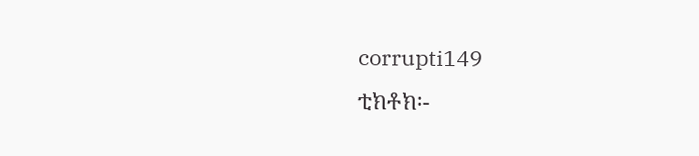corrupti149
ቲክቶክ፡-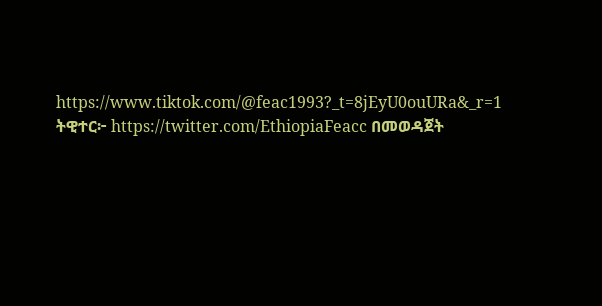https://www.tiktok.com/@feac1993?_t=8jEyU0ouURa&_r=1
ትዊተር፦ https://twitter.com/EthiopiaFeacc በመወዳጀት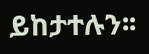ይከታተሉን፡፡